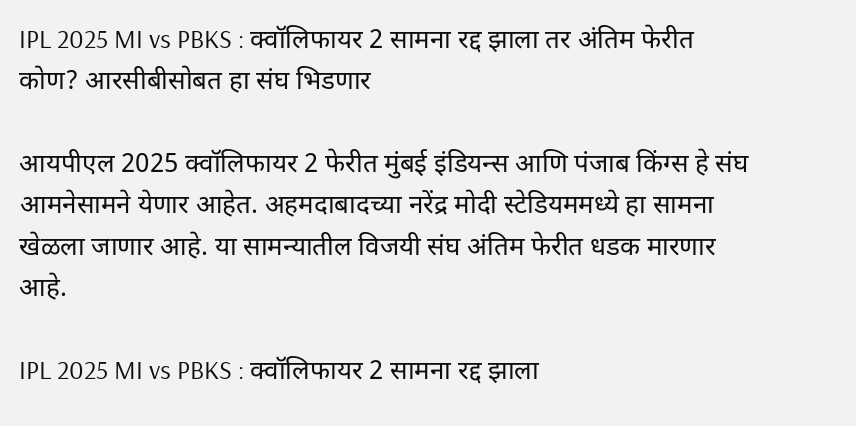IPL 2025 MI vs PBKS : क्वॉलिफायर 2 सामना रद्द झाला तर अंतिम फेरीत कोण? आरसीबीसोबत हा संघ भिडणार

आयपीएल 2025 क्वॉलिफायर 2 फेरीत मुंबई इंडियन्स आणि पंजाब किंग्स हे संघ आमनेसामने येणार आहेत. अहमदाबादच्या नरेंद्र मोदी स्टेडियममध्ये हा सामना खेळला जाणार आहे. या सामन्यातील विजयी संघ अंतिम फेरीत धडक मारणार आहे.

IPL 2025 MI vs PBKS : क्वॉलिफायर 2 सामना रद्द झाला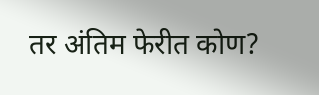तर अंतिम फेरीत कोण?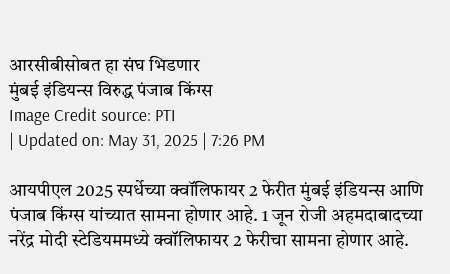आरसीबीसोबत हा संघ भिडणार
मुंबई इंडियन्स विरुद्ध पंजाब किंग्स
Image Credit source: PTI
| Updated on: May 31, 2025 | 7:26 PM

आयपीएल 2025 स्पर्धेच्या क्वॉलिफायर 2 फेरीत मुंबई इंडियन्स आणि पंजाब किंग्स यांच्यात सामना होणार आहे. 1 जून रोजी अहमदाबादच्या नरेंद्र मोदी स्टेडियममध्ये क्वॉलिफायर 2 फेरीचा सामना होणार आहे.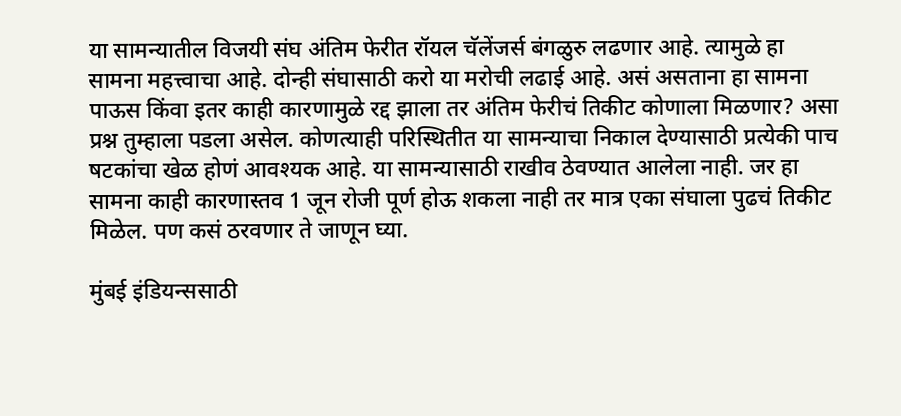या सामन्यातील विजयी संघ अंतिम फेरीत रॉयल चॅलेंजर्स बंगळुरु लढणार आहे. त्यामुळे हा सामना महत्त्वाचा आहे. दोन्ही संघासाठी करो या मरोची लढाई आहे. असं असताना हा सामना पाऊस किंवा इतर काही कारणामुळे रद्द झाला तर अंतिम फेरीचं तिकीट कोणाला मिळणार? असा प्रश्न तुम्हाला पडला असेल. कोणत्याही परिस्थितीत या सामन्याचा निकाल देण्यासाठी प्रत्येकी पाच षटकांचा खेळ होणं आवश्यक आहे. या सामन्यासाठी राखीव ठेवण्यात आलेला नाही. जर हा सामना काही कारणास्तव 1 जून रोजी पूर्ण होऊ शकला नाही तर मात्र एका संघाला पुढचं तिकीट मिळेल. पण कसं ठरवणार ते जाणून घ्या.

मुंबई इंडियन्ससाठी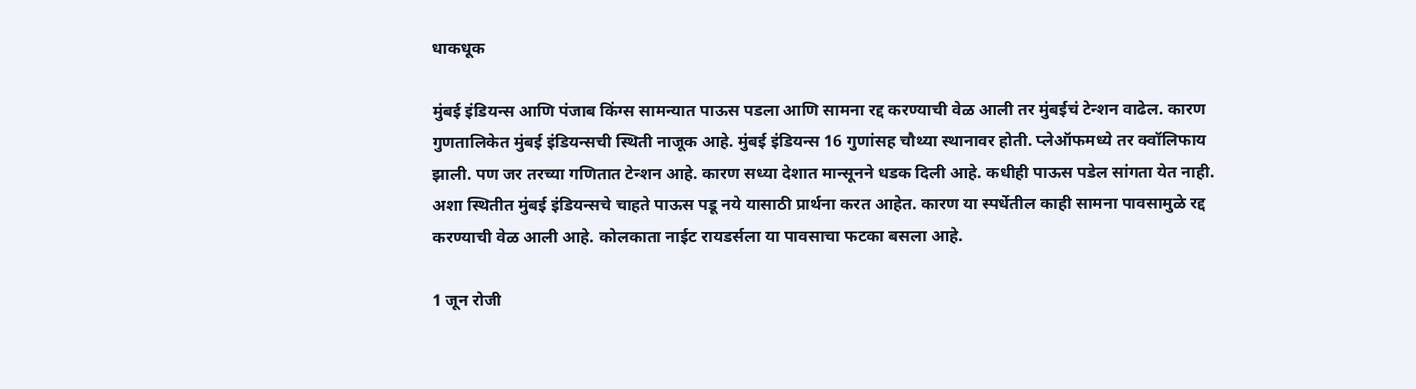धाकधूक

मुंबई इंडियन्स आणि पंजाब किंग्स सामन्यात पाऊस पडला आणि सामना रद्द करण्याची वेळ आली तर मुंबईचं टेन्शन वाढेल. कारण गुणतालिकेत मुंबई इंडियन्सची स्थिती नाजूक आहे. मुंबई इंडियन्स 16 गुणांसह चौथ्या स्थानावर होती. प्लेऑफमध्ये तर क्वॉलिफाय झाली. पण जर तरच्या गणितात टेन्शन आहे. कारण सध्या देशात मान्सूनने धडक दिली आहे. कधीही पाऊस पडेल सांगता येत नाही. अशा स्थितीत मुंबई इंडियन्सचे चाहते पाऊस पडू नये यासाठी प्रार्थना करत आहेत. कारण या स्पर्धेतील काही सामना पावसामुळे रद्द करण्याची वेळ आली आहे. कोलकाता नाईट रायडर्सला या पावसाचा फटका बसला आहे.

1 जून रोजी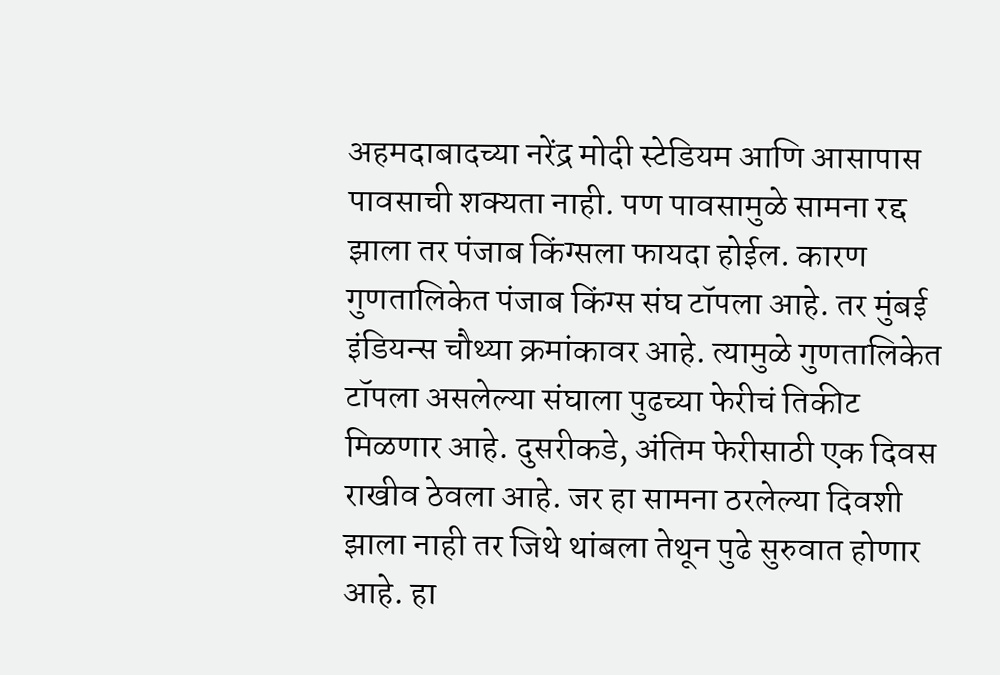अहमदाबादच्या नरेंद्र मोदी स्टेडियम आणि आसापास पावसाची शक्यता नाही. पण पावसामुळे सामना रद्द झाला तर पंजाब किंग्सला फायदा होईल. कारण गुणतालिकेत पंजाब किंग्स संघ टॉपला आहे. तर मुंबई इंडियन्स चौथ्या क्रमांकावर आहे. त्यामुळे गुणतालिकेत टॉपला असलेल्या संघाला पुढच्या फेरीचं तिकीट मिळणार आहे. दुसरीकडे, अंतिम फेरीसाठी एक दिवस राखीव ठेवला आहे. जर हा सामना ठरलेल्या दिवशी झाला नाही तर जिथे थांबला तेथून पुढे सुरुवात होणार आहे. हा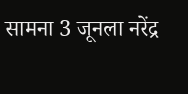सामना 3 जूनला नरेंद्र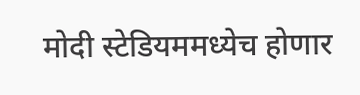मोदी स्टेडियममध्येच होणार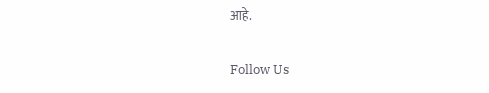आहे.

Follow Us